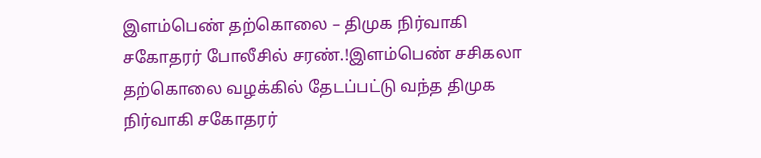இளம்பெண் தற்கொலை – திமுக நிர்வாகி சகோதரர் போலீசில் சரண்.!இளம்பெண் சசிகலா தற்கொலை வழக்கில் தேடப்பட்டு வந்த திமுக நிர்வாகி சகோதரர்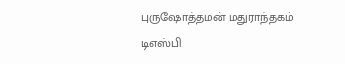புருஷோத்தமன் மதுராந்தகம் டிஎஸ்பி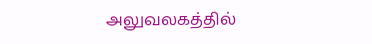அலுவலகத்தில்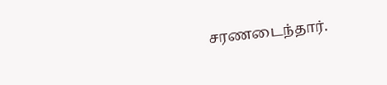சரணடைந்தார்.